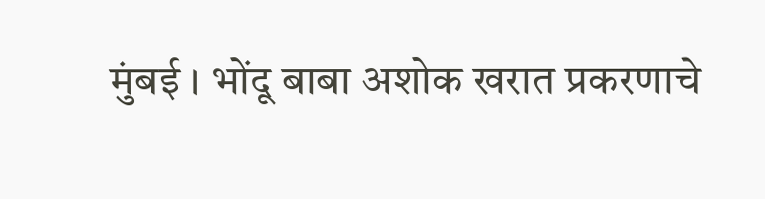मुंबई । भोंदू बाबा अशोक खरात प्रकरणाचे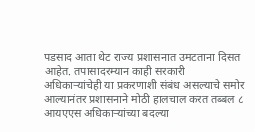पडसाद आता थेट राज्य प्रशासनात उमटताना दिसत आहेत. तपासादरम्यान काही सरकारी अधिकाऱ्यांचेही या प्रकरणाशी संबंध असल्याचे समोर आल्यानंतर प्रशासनाने मोठी हालचाल करत तब्बल ८ आयएएस अधिकाऱ्यांच्या बदल्या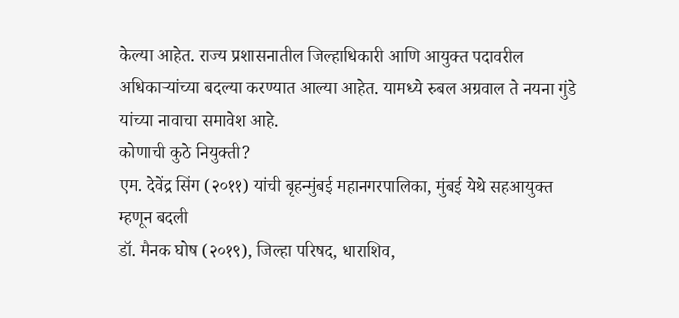केल्या आहेत. राज्य प्रशासनातील जिल्हाधिकारी आणि आयुक्त पदावरील अधिकाऱ्यांच्या बदल्या करण्यात आल्या आहेत. यामध्ये रुबल अग्रवाल ते नयना गुंडे यांच्या नावाचा समावेश आहे.
कोणाची कुठे नियुक्ती?
एम. देवेंद्र सिंग (२०११) यांची बृहन्मुंबई महानगरपालिका, मुंबई येथे सहआयुक्त म्हणून बदली
डॉ. मैनक घोष (२०१९), जिल्हा परिषद, धाराशिव,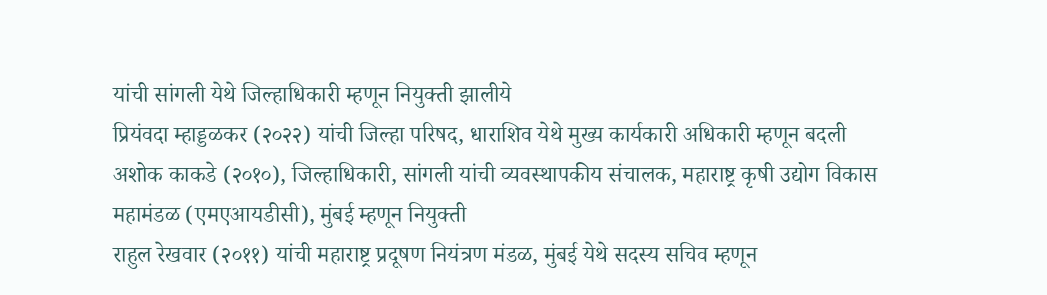यांची सांगली येथे जिल्हाधिकारी म्हणून नियुक्ती झालीये
प्रियंवदा म्हाड्डळकर (२०२२) यांची जिल्हा परिषद, धाराशिव येथे मुख्य कार्यकारी अधिकारी म्हणून बदली
अशोक काकडे (२०१०), जिल्हाधिकारी, सांगली यांची व्यवस्थापकीय संचालक, महाराष्ट्र कृषी उद्योग विकास महामंडळ (एमएआयडीसी), मुंबई म्हणून नियुक्ती
राहुल रेखवार (२०११) यांची महाराष्ट्र प्रदूषण नियंत्रण मंडळ, मुंबई येथे सदस्य सचिव म्हणून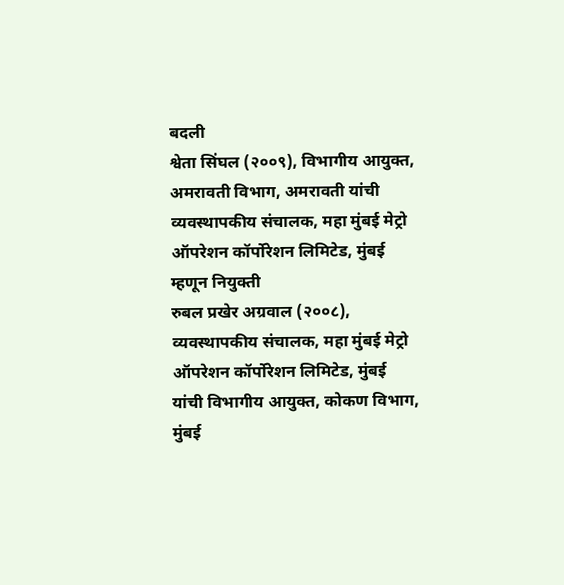बदली
श्वेता सिंघल (२००९), विभागीय आयुक्त, अमरावती विभाग, अमरावती यांची व्यवस्थापकीय संचालक, महा मुंबई मेट्रो ऑपरेशन कॉर्पोरेशन लिमिटेड, मुंबई म्हणून नियुक्ती
रुबल प्रखेर अग्रवाल (२००८), व्यवस्थापकीय संचालक, महा मुंबई मेट्रो ऑपरेशन कॉर्पोरेशन लिमिटेड, मुंबई यांची विभागीय आयुक्त, कोकण विभाग, मुंबई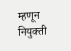म्हणून नियुक्ती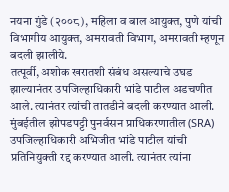नयना गुंडे (२००८), महिला व बाल आयुक्त, पुणे यांची विभागीय आयुक्त, अमरावती विभाग, अमरावती म्हणून बदली झालीये.
तत्पूर्वी, अशोक खरातशी संबंध असल्याचे उघड झाल्यानंतर उपजिल्हाधिकारी भांडे पाटील अडचणीत आले. त्यानंतर त्यांची तातडीने बदली करण्यात आली. मुंबईतील झोपडपट्टी पुनर्वसन प्राधिकरणातील (SRA) उपजिल्हाधिकारी अभिजीत भांडे पाटील यांची प्रतिनियुक्ती रद्द करण्यात आली. त्यानंतर त्यांना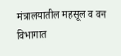मंत्रालयातील महसूल व वन विभागात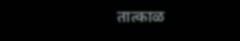तात्काळ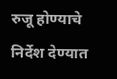रुजू होण्याचे निर्देश देण्यात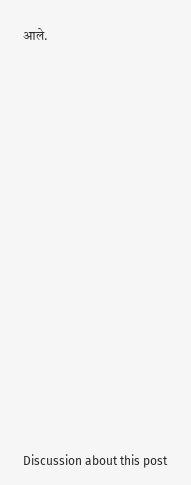आले.















Discussion about this post